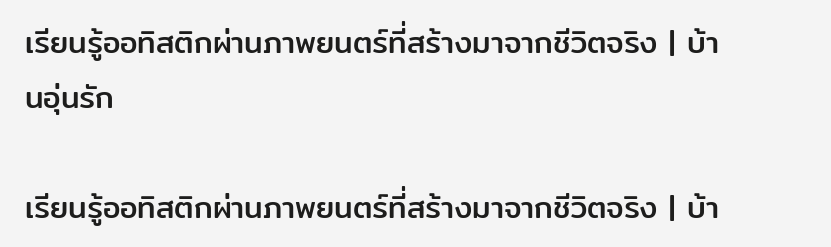เรียนรู้ออทิสติกผ่านภาพยนตร์ที่สร้างมาจากชีวิตจริง | บ้านอุ่นรัก

เรียนรู้ออทิสติกผ่านภาพยนตร์ที่สร้างมาจากชีวิตจริง | บ้า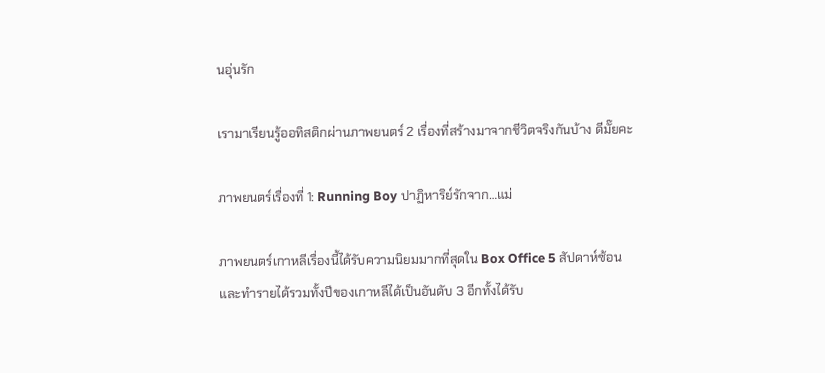นอุ่นรัก

เรามาเรียนรู้ออทิสติกผ่านภาพยนตร์ 2 เรื่องที่สร้างมาจากชีวิตจริงกันบ้าง ดีมั๊ยคะ

ภาพยนตร์เรื่องที่ 1: Running Boy ปาฏิหาริย์รักจาก…แม่

ภาพยนตร์เกาหลีเรื่องนี้ได้รับความนิยมมากที่สุดใน Box Office 5 สัปดาห์ซ้อน และทำรายได้รวมทั้งปีของเกาหลีได้เป็นอันดับ 3 อีกทั้งได้รับ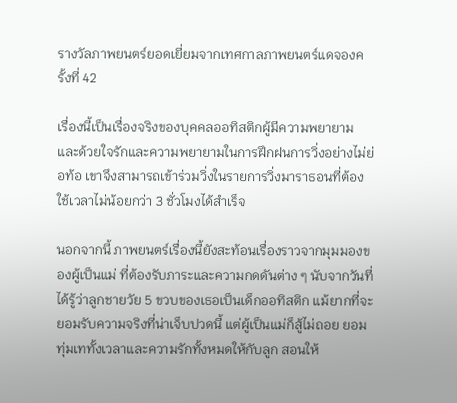รางวัลภาพยนตร์ยอดเยี่ยมจากเทศกาลภาพยนตร์แดจองครั้งที่ 42

เรื่องนี้เป็นเรื่องจริงของบุคคลออทิสติกผู้มีความพยายาม และด้วยใจรักและความพยายามในการฝึกฝนการวิ่งอย่างไม่ย่อท้อ เขาจึงสามารถเข้าร่วมวิ่งในรายการวิ่งมาราธอนที่ต้องใช้เวลาไม่น้อยกว่า 3 ชั่วโมงได้สำเร็จ

นอกจากนี้ ภาพยนตร์เรื่องนี้ยังสะท้อนเรื่องราวจากมุมมองของผู้เป็นแม่ ที่ต้องรับภาระและความกดดันต่าง ๆ นับจากวันที่ได้รู้ว่าลูกชายวัย 5 ขวบของเธอเป็นเด็กออทิสติก แม้ยากที่จะยอมรับความจริงที่น่าเจ็บปวดนี้ แต่ผู้เป็นแม่ก็สู้ไม่ถอย ยอมทุ่มเททั้งเวลาและความรักทั้งหมดให้กับลูก สอนให้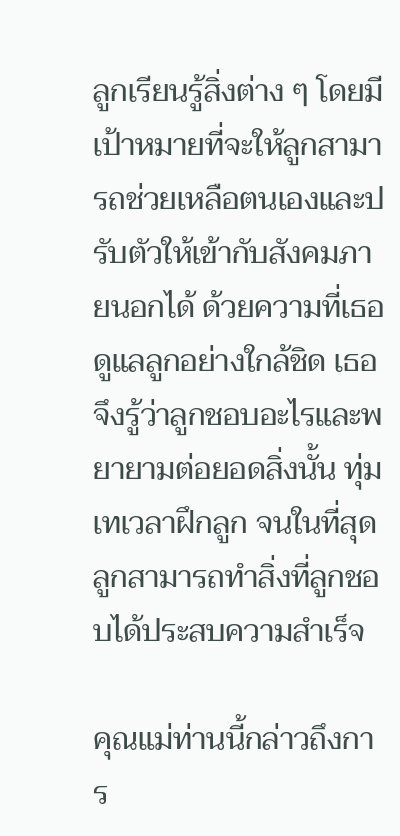ลูกเรียนรู้สิ่งต่าง ๆ โดยมีเป้าหมายที่จะให้ลูกสามารถช่วยเหลือตนเองและปรับตัวให้เข้ากับสังคมภายนอกได้ ด้วยความที่เธอดูแลลูกอย่างใกล้ชิด เธอจึงรู้ว่าลูกชอบอะไรและพยายามต่อยอดสิ่งนั้น ทุ่มเทเวลาฝึกลูก จนในที่สุด ลูกสามารถทำสิ่งที่ลูกชอบได้ประสบความสำเร็จ

คุณแม่ท่านนี้กล่าวถึงการ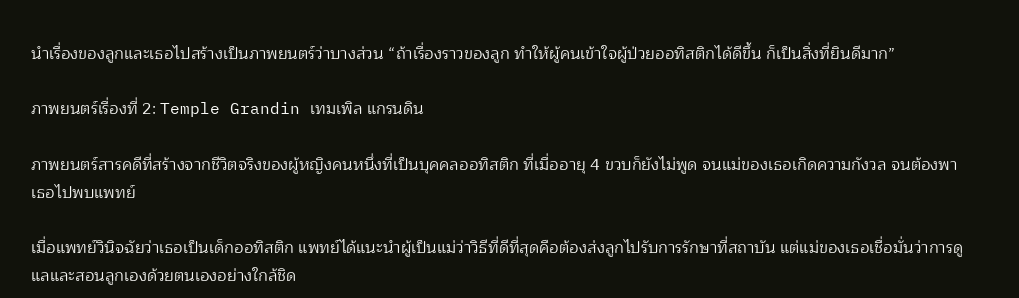นำเรื่องของลูกและเธอไปสร้างเป็นภาพยนตร์ว่าบางส่วน “ถ้าเรื่องราวของลูก ทำให้ผู้คนเข้าใจผู้ป่วยออทิสติกได้ดีขึ้น ก็เป็นสิ่งที่ยินดีมาก”

ภาพยนตร์เรื่องที่ 2: Temple Grandin เทมเพิล แกรนดิน

ภาพยนตร์สารคดีที่สร้างจากชีวิตจริงของผู้หญิงคนหนึ่งที่เป็นบุคคลออทิสติก ที่เมื่ออายุ 4 ขวบก็ยังไม่พูด จนแม่ของเธอเกิดความกังวล จนต้องพาเธอไปพบแพทย์

เมื่อแพทย์วินิจฉัยว่าเธอเป็นเด็กออทิสติก แพทย์ได้แนะนำผู้เป็นแม่ว่าวิธีที่ดีที่สุดคือต้องส่งลูกไปรับการรักษาที่สถาบัน แต่แม่ของเธอเชื่อมั่นว่าการดูแลและสอนลูกเองด้วยตนเองอย่างใกล้ชิด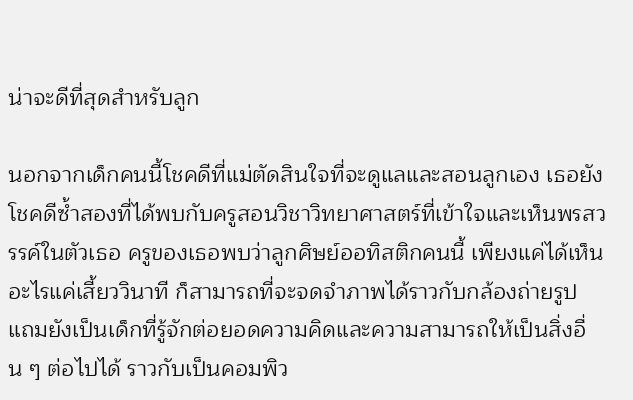น่าจะดีที่สุดสำหรับลูก

นอกจากเด็กคนนี้โชคดีที่แม่ตัดสินใจที่จะดูแลและสอนลูกเอง เธอยังโชคดีซ้ำสองที่ได้พบกับครูสอนวิชาวิทยาศาสตร์ที่เข้าใจและเห็นพรสวรรค์ในตัวเธอ ครูของเธอพบว่าลูกศิษย์ออทิสติกคนนี้ เพียงแค่ได้เห็นอะไรแค่เสี้ยววินาที ก็สามารถที่จะจดจำภาพได้ราวกับกล้องถ่ายรูป แถมยังเป็นเด็กที่รู้จักต่อยอดความคิดและความสามารถให้เป็นสิ่งอื่น ๆ ต่อไปได้ ราวกับเป็นคอมพิว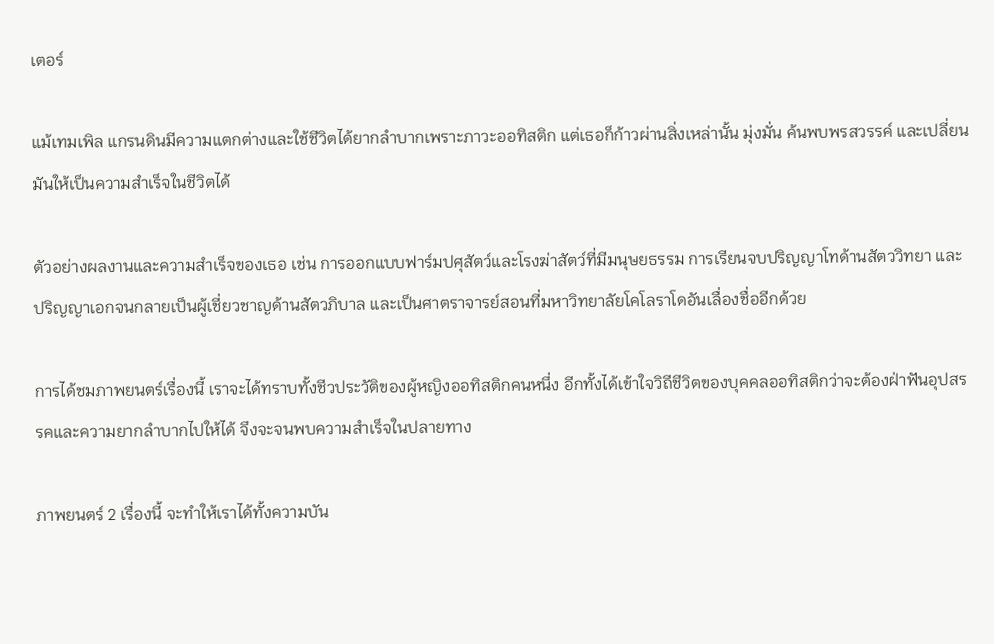เตอร์

แม้เทมเพิล แกรนดินมีความแตกต่างและใช้ชีวิตได้ยากลำบากเพราะภาวะออทิสติก แต่เธอก็ก้าวผ่านสิ่งเหล่านั้น มุ่งมั่น ค้นพบพรสวรรค์ และเปลี่ยนมันให้เป็นความสำเร็จในชีวิตได้

ตัวอย่างผลงานและความสำเร็จของเธอ เช่น การออกแบบฟาร์มปศุสัตว์และโรงฆ่าสัตว์ที่มีมนุษยธรรม การเรียนจบปริญญาโทด้านสัตววิทยา และปริญญาเอกจนกลายเป็นผู้เชี่ยวชาญด้านสัตวภิบาล และเป็นศาตราจารย์สอนที่มหาวิทยาลัยโคโลราโดอันเลื่องชื่ออีกด้วย

การได้ชมภาพยนตร์เรื่องนี้ เราจะได้ทราบทั้งชีวประวัติของผู้หญิงออทิสติกคนหนึ่ง อีกทั้งได้เข้าใจวิถีชีวิตของบุคคลออทิสติกว่าจะต้องฝ่าฟันอุปสรรคและความยากลำบากไปให้ได้ จึงจะจนพบความสำเร็จในปลายทาง

ภาพยนตร์ 2 เรื่องนี้ จะทำให้เราได้ทั้งความบัน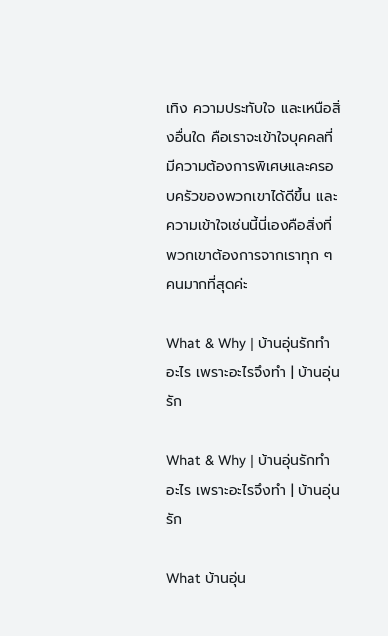เทิง ความประทับใจ และเหนือสิ่งอื่นใด คือเราจะเข้าใจบุคคลที่มีความต้องการพิเศษและครอบครัวของพวกเขาได้ดีขึ้น และความเข้าใจเช่นนี้นี่เองคือสิ่งที่พวกเขาต้องการจากเราทุก ๆ คนมากที่สุดค่ะ

What & Why | บ้านอุ่นรักทำอะไร เพราะอะไรจึงทำ | บ้านอุ่นรัก

What & Why | บ้านอุ่นรักทำอะไร เพราะอะไรจึงทำ | บ้านอุ่นรัก

What บ้านอุ่น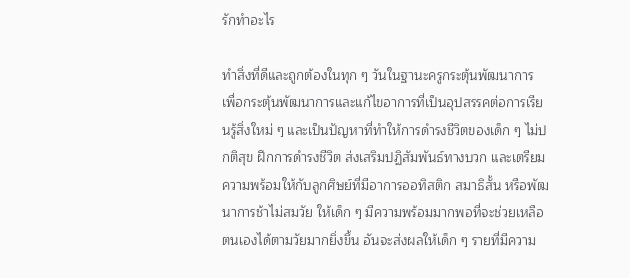รักทำอะไร

ทำสิ่งที่ดีและถูกต้องในทุก ๆ วันในฐานะครูกระตุ้นพัฒนาการ เพื่อกระตุ้นพัฒนาการและแก้ไขอาการที่เป็นอุปสรรคต่อการเรียนรู้สิ่งใหม่ ๆ และเป็นปัญหาที่ทำให้การดำรงชีวิตของเด็ก ๆ ไม่ปกติสุข ฝึกการดำรงชีวิต ส่งเสริมปฏิสัมพันธ์ทางบวก และเตรียมความพร้อมให้กับลูกศิษย์ที่มีอาการออทิสติก สมาธิสั้น หรือพัฒนาการช้าไม่สมวัย ให้เด็ก ๆ มีความพร้อมมากพอที่จะช่วยเหลือตนเองได้ตามวัยมากยิ่งขึ้น อันจะส่งผลให้เด็ก ๆ รายที่มีความ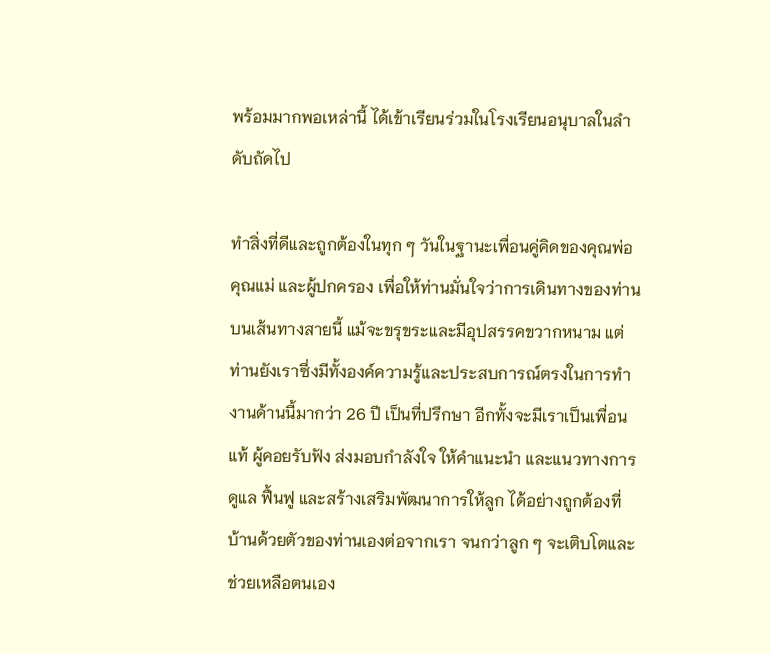พร้อมมากพอเหล่านี้ ได้เข้าเรียนร่วมในโรงเรียนอนุบาลในลำดับถัดไป

ทำสิ่งที่ดีและถูกต้องในทุก ๆ วันในฐานะเพื่อนคู่คิดของคุณพ่อ คุณแม่ และผู้ปกครอง เพื่อให้ท่านมั่นใจว่าการเดินทางของท่านบนเส้นทางสายนี้ แม้จะขรุขระและมีอุปสรรคขวากหนาม แต่ท่านยังเราซึ่งมีทั้งองค์ความรู้และประสบการณ์ตรงในการทำงานด้านนี้มากว่า 26 ปี เป็นที่ปรึกษา อีกทั้งจะมีเราเป็นเพื่อนแท้ ผู้คอยรับฟัง ส่งมอบกำลังใจ ให้คำแนะนำ และแนวทางการดูแล ฟื้นฟู และสร้างเสริมพัฒนาการให้ลูก ได้อย่างถูกต้องที่บ้านด้วยตัวของท่านเองต่อจากเรา จนกว่าลูก ๆ จะเติบโตและช่วยเหลือตนเอง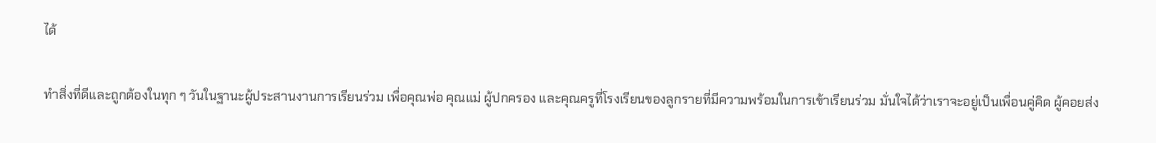ได้

ทำสิ่งที่ดีและถูกต้องในทุก ๆ วันในฐานะผู้ประสานงานการเรียนร่วม เพื่อคุณพ่อ คุณแม่ ผู้ปกครอง และคุณครูที่โรงเรียนของลูกรายที่มีความพร้อมในการเข้าเรียนร่วม มั่นใจได้ว่าเราจะอยู่เป็นเพื่อนคู่คิด ผู้คอยส่ง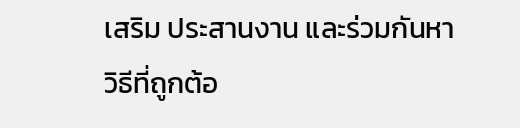เสริม ประสานงาน และร่วมกันหาวิธีที่ถูกต้อ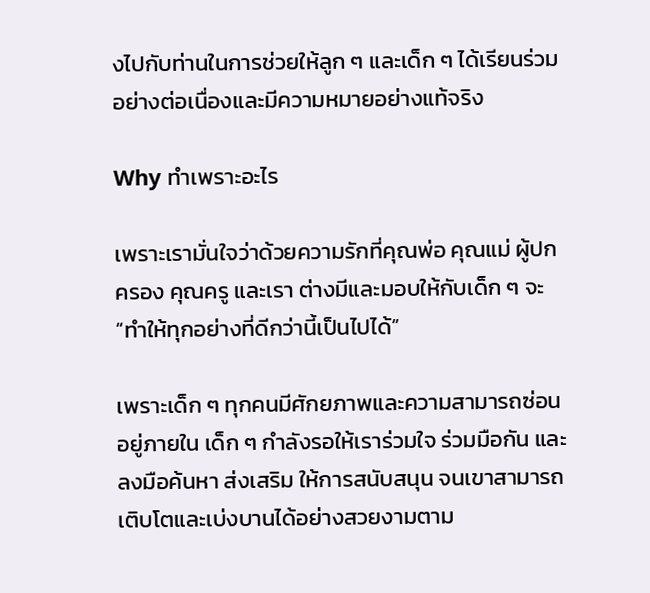งไปกับท่านในการช่วยให้ลูก ๆ และเด็ก ๆ ได้เรียนร่วมอย่างต่อเนื่องและมีความหมายอย่างแท้จริง

Why ทำเพราะอะไร

เพราะเรามั่นใจว่าด้วยความรักที่คุณพ่อ คุณแม่ ผู้ปกครอง คุณครู และเรา ต่างมีและมอบให้กับเด็ก ๆ จะ “ทำให้ทุกอย่างที่ดีกว่านี้เป็นไปได้”

เพราะเด็ก ๆ ทุกคนมีศักยภาพและความสามารถซ่อนอยู่ภายใน เด็ก ๆ กำลังรอให้เราร่วมใจ ร่วมมือกัน และลงมือค้นหา ส่งเสริม ให้การสนับสนุน จนเขาสามารถเติบโตและเบ่งบานได้อย่างสวยงามตาม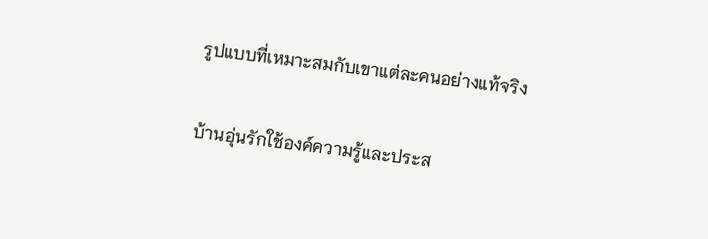รูปแบบที่เหมาะสมกับเขาแต่ละคนอย่างแท้จริง

บ้านอุ่นรักใช้องค์ความรู้และประส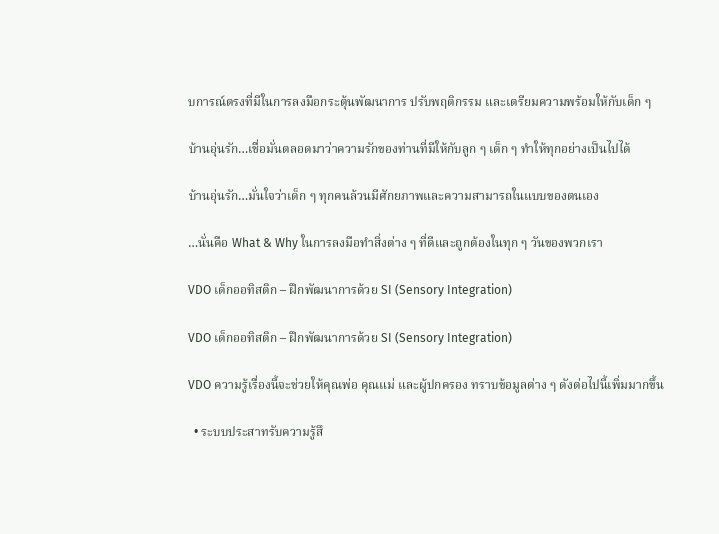บการณ์ตรงที่มีในการลงมือกระตุ้นพัฒนาการ ปรับพฤติกรรม และเตรียมความพร้อมให้กับเด็ก ๆ

บ้านอุ่นรัก…เชื่อมั่นตลอดมาว่าความรักของท่านที่มีให้กับลูก ๆ เด็ก ๆ ทำให้ทุกอย่างเป็นไปได้

บ้านอุ่นรัก…มั่นใจว่าเด็ก ๆ ทุกคนล้วนมีศักยภาพและความสามารถในแบบของตนเอง

…นั่นคือ What & Why ในการลงมือทำสิ่งต่าง ๆ ที่ดีและถูกต้องในทุก ๆ วันของพวกเรา

VDO เด็กออทิสติก – ฝึกพัฒนาการด้วย SI (Sensory Integration)

VDO เด็กออทิสติก – ฝึกพัฒนาการด้วย SI (Sensory Integration)

VDO ความรู้เรื่องนี้จะช่วยให้คุณพ่อ คุณแม่ และผู้ปกครอง ทราบข้อมูลต่าง ๆ ดังต่อไปนี้เพิ่มมากขึ้น

  • ระบบประสาทรับความรู้สึ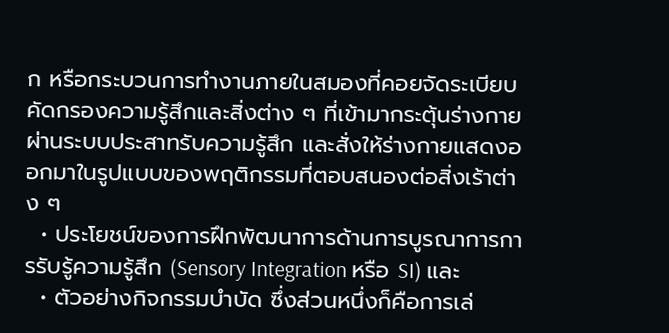ก หรือกระบวนการทำงานภายในสมองที่คอยจัดระเบียบคัดกรองความรู้สึกและสิ่งต่าง ๆ ที่เข้ามากระตุ้นร่างกายผ่านระบบประสาทรับความรู้สึก และสั่งให้ร่างกายแสดงออกมาในรูปแบบของพฤติกรรมที่ตอบสนองต่อสิ่งเร้าต่าง ๆ
  • ประโยชน์ของการฝึกพัฒนาการด้านการบูรณาการการรับรู้ความรู้สึก (Sensory Integration หรือ SI) และ
  • ตัวอย่างกิจกรรมบำบัด ซึ่งส่วนหนึ่งก็คือการเล่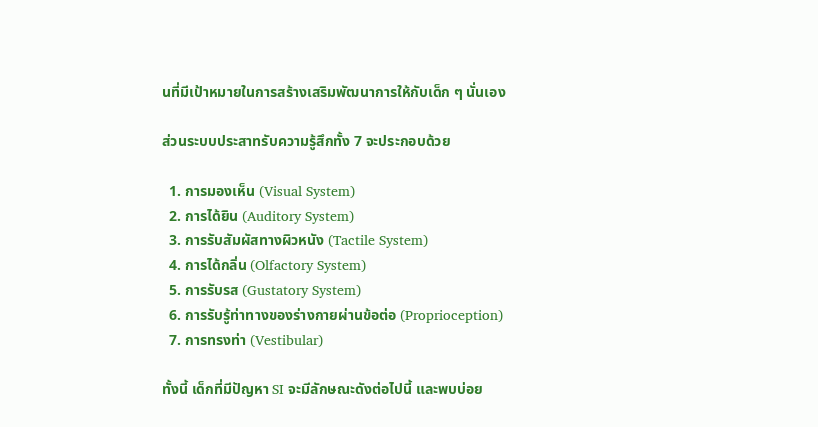นที่มีเป้าหมายในการสร้างเสริมพัฒนาการให้กับเด็ก ๆ นั่นเอง

ส่วนระบบประสาทรับความรู้สึกทั้ง 7 จะประกอบด้วย

  1. การมองเห็น (Visual System)
  2. การได้ยิน (Auditory System)
  3. การรับสัมผัสทางผิวหนัง (Tactile System)
  4. การได้กลิ่น (Olfactory System)
  5. การรับรส (Gustatory System)
  6. การรับรู้ท่าทางของร่างกายผ่านข้อต่อ (Proprioception)
  7. การทรงท่า (Vestibular)

ทั้งนี้ เด็กที่มีปัญหา SI จะมีลักษณะดังต่อไปนี้ และพบบ่อย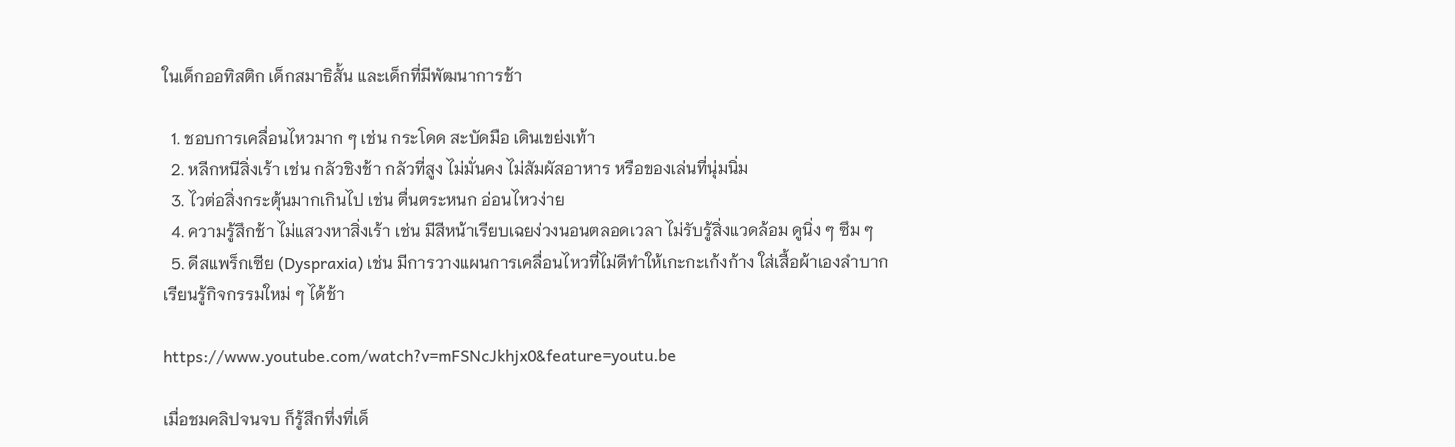ในเด็กออทิสติก เด็กสมาธิสั้น และเด็กที่มีพัฒนาการช้า

  1. ชอบการเคลื่อนไหวมาก ๆ เช่น กระโดด สะบัดมือ เดินเขย่งเท้า
  2. หลีกหนีสิ่งเร้า เช่น กลัวชิงช้า กลัวที่สูง ไม่มั่นคง ไม่สัมผัสอาหาร หรือของเล่นที่นุ่มนิ่ม
  3. ไวต่อสิ่งกระตุ้นมากเกินไป เช่น ตื่นตระหนก อ่อนไหวง่าย
  4. ความรู้สึกช้า ไม่แสวงหาสิ่งเร้า เช่น มีสีหน้าเรียบเฉยง่วงนอนตลอดเวลา ไม่รับรู้สิ่งแวดล้อม ดูนิ่ง ๆ ซึม ๆ
  5. ดีสแพร็กเซีย (Dyspraxia) เช่น มีการวางแผนการเคลื่อนไหวที่ไม่ดีทำให้เกะกะเก้งก้าง ใส่เสื้อผ้าเองลำบาก เรียนรู้กิจกรรมใหม่ ๆ ได้ช้า

https://www.youtube.com/watch?v=mFSNcJkhjx0&feature=youtu.be

เมื่อชมคลิปจนจบ ก็รู้สึกทึ่งที่เด็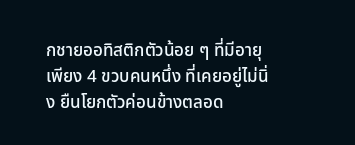กชายออทิสติกตัวน้อย ๆ ที่มีอายุเพียง 4 ขวบคนหนึ่ง ที่เคยอยู่ไม่นิ่ง ยืนโยกตัวค่อนข้างตลอด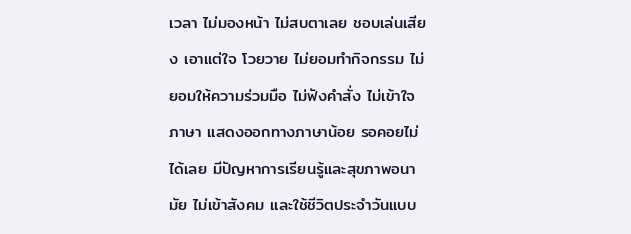เวลา ไม่มองหน้า ไม่สบตาเลย ชอบเล่นเสียง เอาแต่ใจ โวยวาย ไม่ยอมทำกิจกรรม ไม่ยอมให้ความร่วมมือ ไม่ฟังคำสั่ง ไม่เข้าใจภาษา แสดงออกทางภาษาน้อย รอคอยไม่ได้เลย มีปัญหาการเรียนรู้และสุขภาพอนามัย ไม่เข้าสังคม และใช้ชีวิตประจำวันแบบ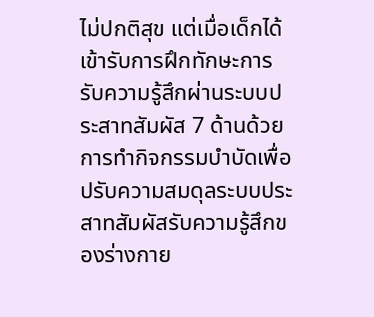ไม่ปกติสุข แต่เมื่อเด็กได้เข้ารับการฝึกทักษะการรับความรู้สึกผ่านระบบประสาทสัมผัส 7 ด้านด้วยการทำกิจกรรมบำบัดเพื่อปรับความสมดุลระบบประสาทสัมผัสรับความรู้สึกของร่างกาย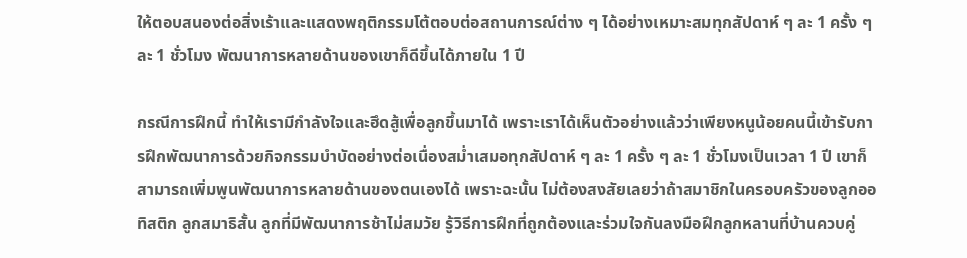ให้ตอบสนองต่อสิ่งเร้าและแสดงพฤติกรรมโต้ตอบต่อสถานการณ์ต่าง ๆ ได้อย่างเหมาะสมทุกสัปดาห์ ๆ ละ 1 ครั้ง ๆ ละ 1 ชั่วโมง พัฒนาการหลายด้านของเขาก็ดีขึ้นได้ภายใน 1 ปี

กรณีการฝึกนี้ ทำให้เรามีกำลังใจและฮึดสู้เพื่อลูกขึ้นมาได้ เพราะเราได้เห็นตัวอย่างแล้วว่าเพียงหนูน้อยคนนี้เข้ารับการฝึกพัฒนาการด้วยกิจกรรมบำบัดอย่างต่อเนื่องสม่ำเสมอทุกสัปดาห์ ๆ ละ 1 ครั้ง ๆ ละ 1 ชั่วโมงเป็นเวลา 1 ปี เขาก็สามารถเพิ่มพูนพัฒนาการหลายด้านของตนเองได้ เพราะฉะนั้น ไม่ต้องสงสัยเลยว่าถ้าสมาชิกในครอบครัวของลูกออทิสติก ลูกสมาธิสั้น ลูกที่มีพัฒนาการช้าไม่สมวัย รู้วิธีการฝึกที่ถูกต้องและร่วมใจกันลงมือฝึกลูกหลานที่บ้านควบคู่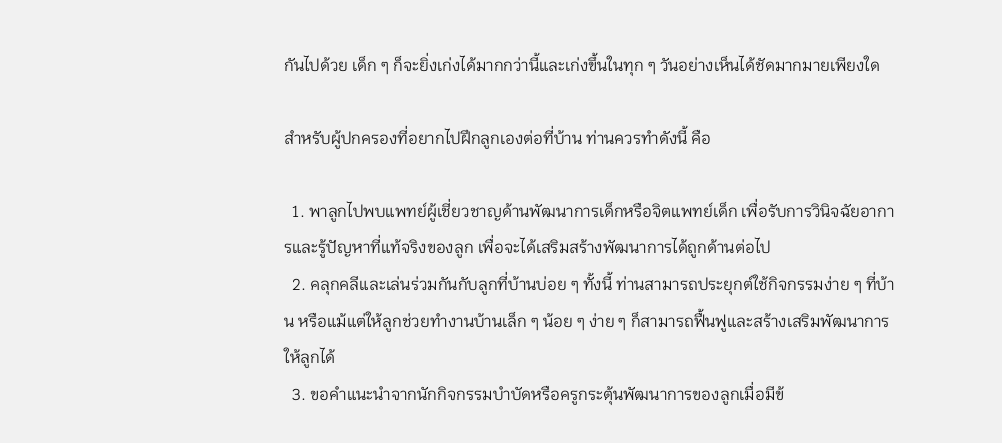กันไปด้วย เด็ก ๆ ก็จะยิ่งเก่งได้มากกว่านี้และเก่งขึ้นในทุก ๆ วันอย่างเห็นได้ชัดมากมายเพียงใด

สำหรับผู้ปกครองที่อยากไปฝึกลูกเองต่อที่บ้าน ท่านควรทำดังนี้ คือ

  1. พาลูกไปพบแพทย์ผู้เชี่ยวชาญด้านพัฒนาการเด็กหรือจิตแพทย์เด็ก เพื่อรับการวินิจฉัยอาการและรู้ปัญหาที่แท้จริงของลูก เพื่อจะได้เสริมสร้างพัฒนาการได้ถูกด้านต่อไป
  2. คลุกคลีและเล่นร่วมกันกับลูกที่บ้านบ่อย ๆ ทั้งนี้ ท่านสามารถประยุกต์ใช้กิจกรรมง่าย ๆ ที่บ้าน หรือแม้แต่ให้ลูกช่วยทำงานบ้านเล็ก ๆ น้อย ๆ ง่าย ๆ ก็สามารถฟื้นฟูและสร้างเสริมพัฒนาการให้ลูกได้
  3. ขอคำแนะนำจากนักกิจกรรมบำบัดหรือครูกระตุ้นพัฒนาการของลูกเมื่อมีข้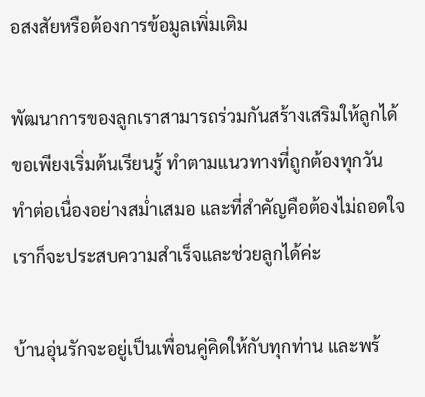อสงสัยหรือต้องการข้อมูลเพิ่มเติม

พัฒนาการของลูกเราสามารถร่วมกันสร้างเสริมให้ลูกได้ ขอเพียงเริ่มต้นเรียนรู้ ทำตามแนวทางที่ถูกต้องทุกวัน ทำต่อเนื่องอย่างสม่ำเสมอ และที่สำคัญคือต้องไม่ถอดใจ เราก็จะประสบความสำเร็จและช่วยลูกได้ค่ะ

บ้านอุ่นรักจะอยู่เป็นเพื่อนคู่คิดให้กับทุกท่าน และพร้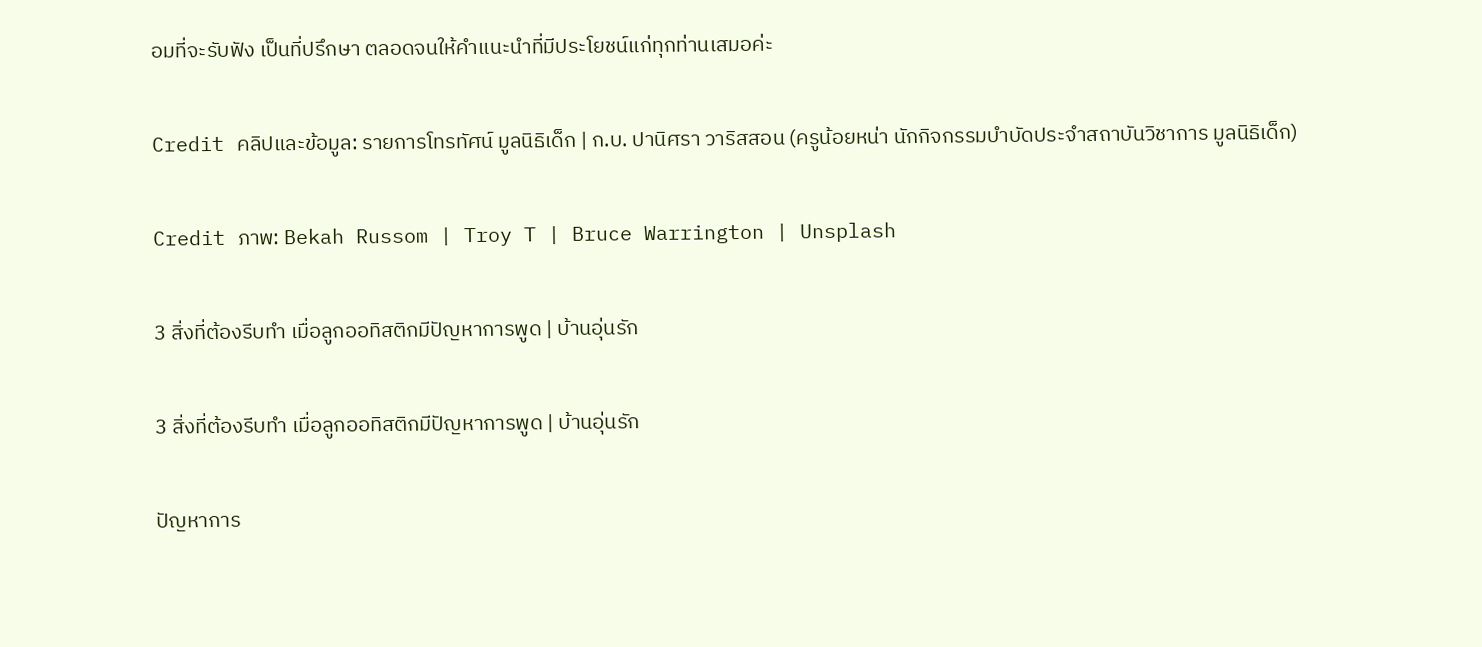อมที่จะรับฟัง เป็นที่ปรึกษา ตลอดจนให้คำแนะนำที่มีประโยชน์แก่ทุกท่านเสมอค่ะ

Credit คลิปและข้อมูล: รายการโทรทัศน์ มูลนิธิเด็ก | ก.บ. ปานิศรา วาริสสอน (ครูน้อยหน่า นักกิจกรรมบำบัดประจำสถาบันวิชาการ มูลนิธิเด็ก)

Credit ภาพ: Bekah Russom | Troy T | Bruce Warrington | Unsplash

3 สิ่งที่ต้องรีบทำ เมื่อลูกออทิสติกมีปัญหาการพูด | บ้านอุ่นรัก

3 สิ่งที่ต้องรีบทำ เมื่อลูกออทิสติกมีปัญหาการพูด | บ้านอุ่นรัก

ปัญหาการ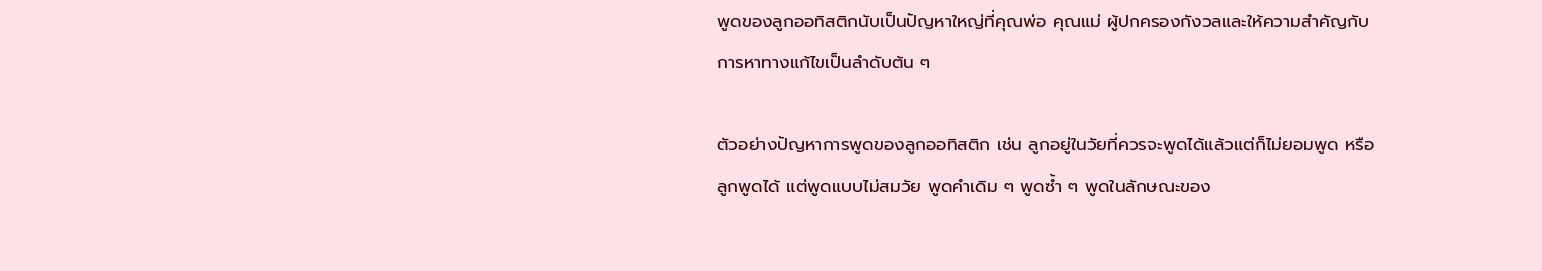พูดของลูกออทิสติกนับเป็นปัญหาใหญ่ที่คุณพ่อ คุณแม่ ผู้ปกครองกังวลและให้ความสำคัญกับการหาทางแก้ไขเป็นลำดับต้น ๆ

ตัวอย่างปัญหาการพูดของลูกออทิสติก เช่น ลูกอยู่ในวัยที่ควรจะพูดได้แล้วแต่ก็ไม่ยอมพูด หรือลูกพูดได้ แต่พูดแบบไม่สมวัย พูดคำเดิม ๆ พูดซ้ำ ๆ พูดในลักษณะของ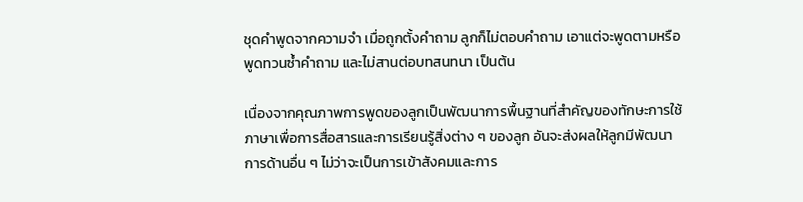ชุดคำพูดจากความจำ เมื่อถูกตั้งคำถาม ลูกก็ไม่ตอบคำถาม เอาแต่จะพูดตามหรือพูดทวนซ้ำคำถาม และไม่สานต่อบทสนทนา เป็นต้น

เนื่องจากคุณภาพการพูดของลูกเป็นพัฒนาการพื้นฐานที่สำคัญของทักษะการใช้ภาษาเพื่อการสื่อสารและการเรียนรู้สิ่งต่าง ๆ ของลูก อันจะส่งผลให้ลูกมีพัฒนาการด้านอื่น ๆ ไม่ว่าจะเป็นการเข้าสังคมและการ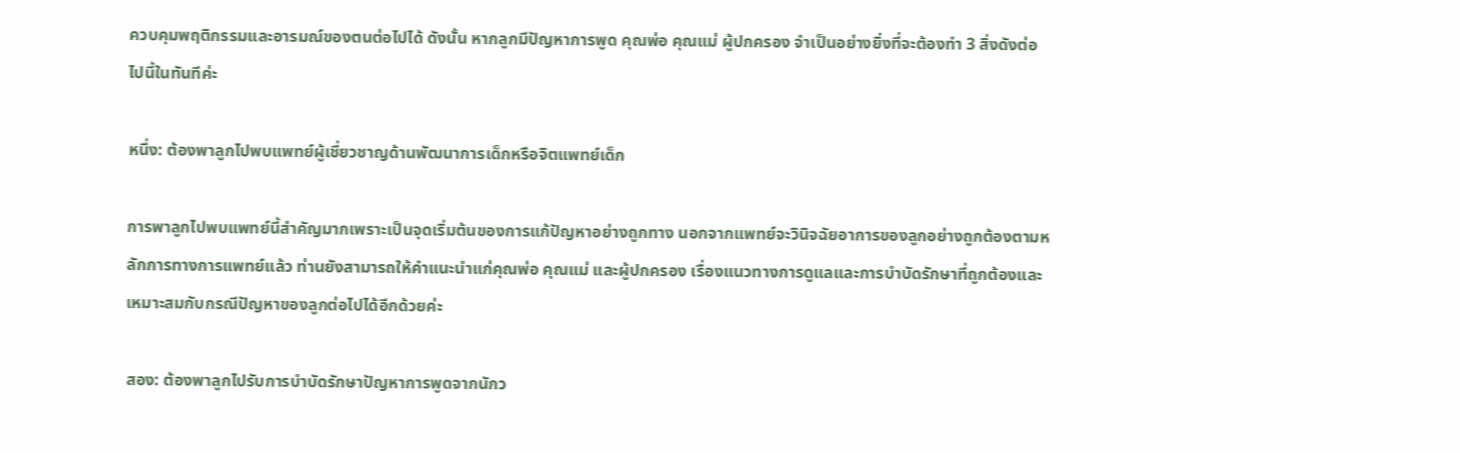ควบคุมพฤติกรรมและอารมณ์ของตนต่อไปได้ ดังนั้น หากลูกมีปัญหาการพูด คุณพ่อ คุณแม่ ผู้ปกครอง จำเป็นอย่างยิ่งที่จะต้องทำ 3 สิ่งดังต่อไปนี้ในทันทีค่ะ

หนึ่ง: ต้องพาลูกไปพบแพทย์ผู้เชี่ยวชาญด้านพัฒนาการเด็กหรือจิตแพทย์เด็ก

การพาลูกไปพบแพทย์นี้สำคัญมากเพราะเป็นจุดเริ่มต้นของการแก้ปัญหาอย่างถูกทาง นอกจากแพทย์จะวินิจฉัยอาการของลูกอย่างถูกต้องตามหลักการทางการแพทย์แล้ว ท่านยังสามารถให้คำแนะนำแก่คุณพ่อ คุณแม่ และผู้ปกครอง เรื่องแนวทางการดูแลและการบำบัดรักษาที่ถูกต้องและเหมาะสมกับกรณีปัญหาของลูกต่อไปได้อีกด้วยค่ะ

สอง: ต้องพาลูกไปรับการบำบัดรักษาปัญหาการพูดจากนักว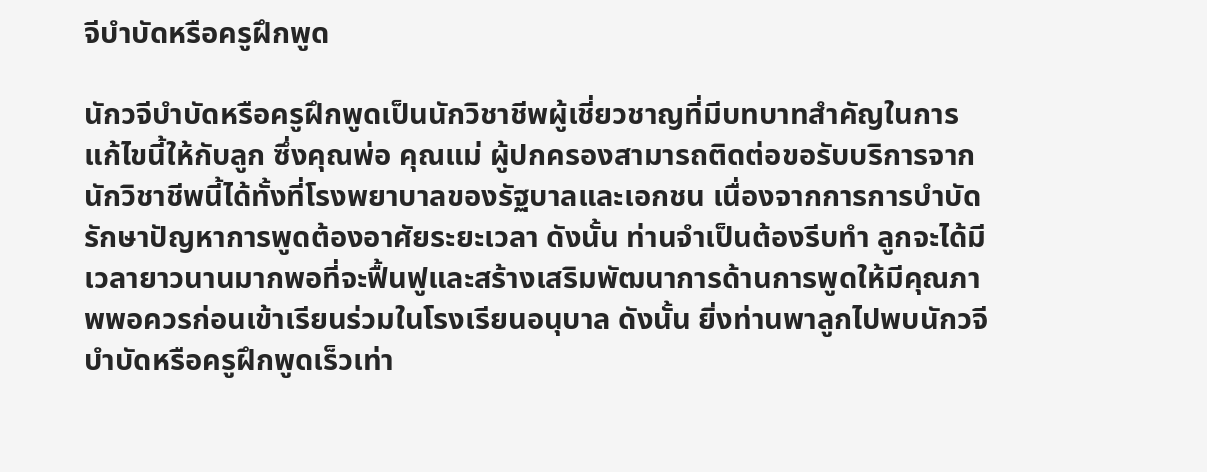จีบำบัดหรือครูฝึกพูด

นักวจีบำบัดหรือครูฝึกพูดเป็นนักวิชาชีพผู้เชี่ยวชาญที่มีบทบาทสำคัญในการแก้ไขนี้ให้กับลูก ซึ่งคุณพ่อ คุณแม่ ผู้ปกครองสามารถติดต่อขอรับบริการจากนักวิชาชีพนี้ได้ทั้งที่โรงพยาบาลของรัฐบาลและเอกชน เนื่องจากการการบำบัดรักษาปัญหาการพูดต้องอาศัยระยะเวลา ดังนั้น ท่านจำเป็นต้องรีบทำ ลูกจะได้มีเวลายาวนานมากพอที่จะฟื้นฟูและสร้างเสริมพัฒนาการด้านการพูดให้มีคุณภาพพอควรก่อนเข้าเรียนร่วมในโรงเรียนอนุบาล ดังนั้น ยิ่งท่านพาลูกไปพบนักวจีบำบัดหรือครูฝึกพูดเร็วเท่า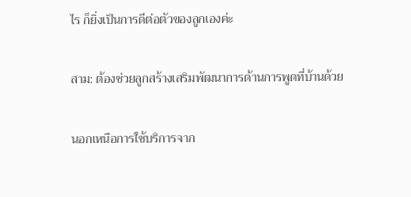ไร ก็ยิ่งเป็นการดีต่อตัวของลูกเองค่ะ

สาม: ต้องช่วยลูกสร้างเสริมพัฒนาการด้านการพูดที่บ้านด้วย

นอกเหนือการใช้บริการจาก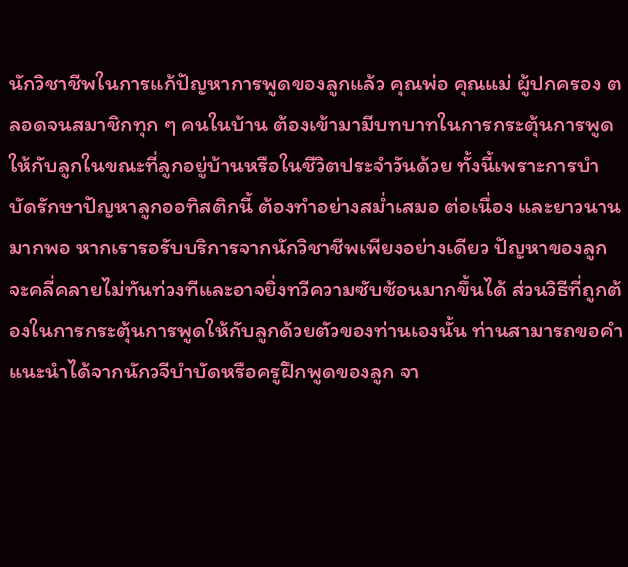นักวิชาชีพในการแก้ปัญหาการพูดของลูกแล้ว คุณพ่อ คุณแม่ ผู้ปกครอง ตลอดจนสมาชิกทุก ๆ คนในบ้าน ต้องเข้ามามีบทบาทในการกระตุ้นการพูดให้กับลูกในขณะที่ลูกอยู่บ้านหรือในชีวิตประจำวันด้วย ทั้งนี้เพราะการบำบัดรักษาปัญหาลูกออทิสติกนี้ ต้องทำอย่างสม่ำเสมอ ต่อเนื่อง และยาวนานมากพอ หากเรารอรับบริการจากนักวิชาชีพเพียงอย่างเดียว ปัญหาของลูกจะคลี่คลายไม่ทันท่วงทีและอาจยิ่งทวีความซับซ้อนมากขึ้นได้ ส่วนวิธีที่ถูกต้องในการกระตุ้นการพูดให้กับลูกด้วยตัวของท่านเองนั้น ท่านสามารถขอคำแนะนำได้จากนักวจีบำบัดหรือครูฝึกพูดของลูก จา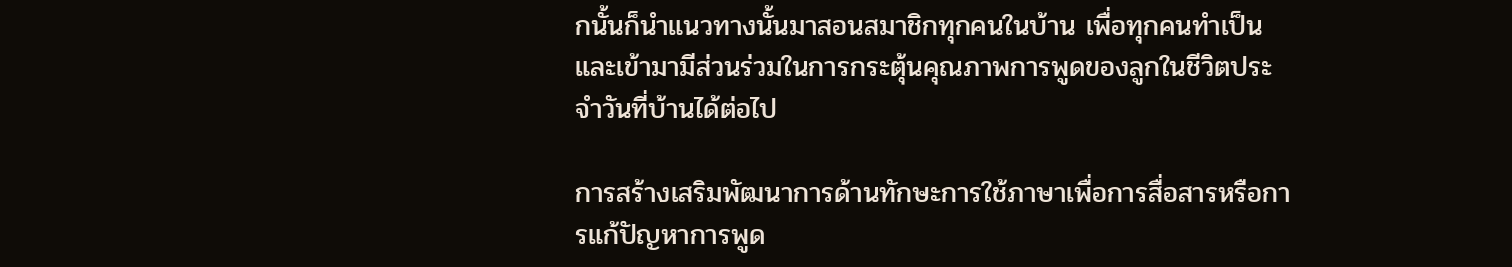กนั้นก็นำแนวทางนั้นมาสอนสมาชิกทุกคนในบ้าน เพื่อทุกคนทำเป็นและเข้ามามีส่วนร่วมในการกระตุ้นคุณภาพการพูดของลูกในชีวิตประจำวันที่บ้านได้ต่อไป

การสร้างเสริมพัฒนาการด้านทักษะการใช้ภาษาเพื่อการสื่อสารหรือการแก้ปัญหาการพูด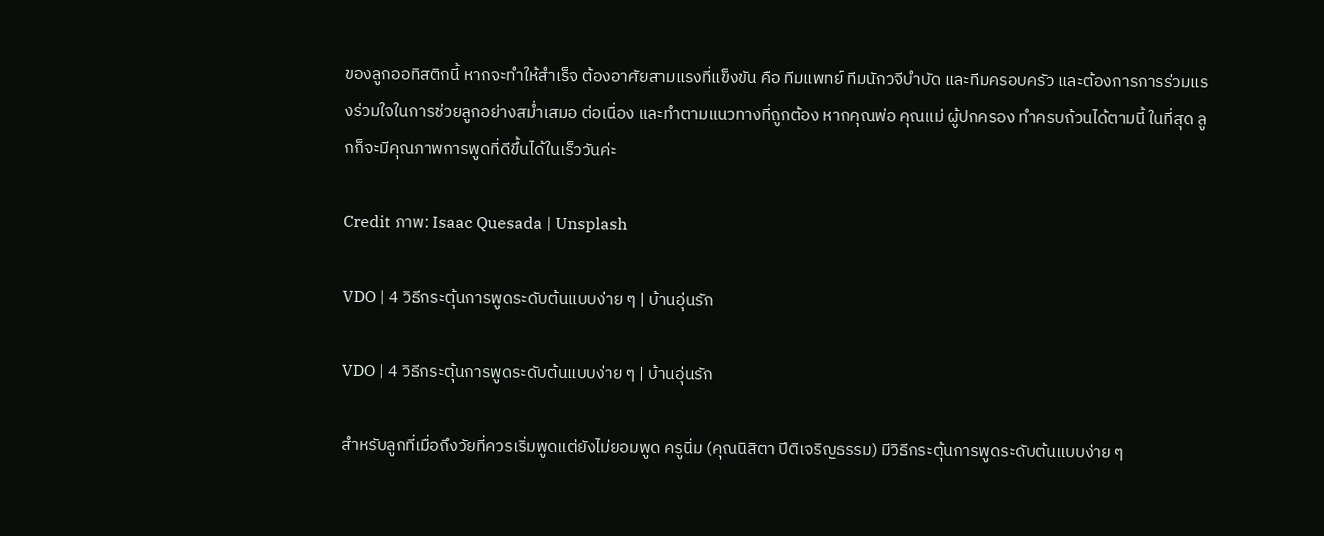ของลูกออทิสติกนี้ หากจะทำให้สำเร็จ ต้องอาศัยสามแรงที่แข็งขัน คือ ทีมแพทย์ ทีมนักวจีบำบัด และทีมครอบครัว และต้องการการร่วมแรงร่วมใจในการช่วยลูกอย่างสม่ำเสมอ ต่อเนื่อง และทำตามแนวทางที่ถูกต้อง หากคุณพ่อ คุณแม่ ผู้ปกครอง ทำครบถ้วนได้ตามนี้ ในที่สุด ลูกก็จะมีคุณภาพการพูดที่ดีขึ้นได้ในเร็ววันค่ะ

Credit ภาพ: Isaac Quesada | Unsplash

VDO | 4 วิธีกระตุ้นการพูดระดับต้นแบบง่าย ๆ | บ้านอุ่นรัก

VDO | 4 วิธีกระตุ้นการพูดระดับต้นแบบง่าย ๆ | บ้านอุ่นรัก

สำหรับลูกที่เมื่อถึงวัยที่ควรเริ่มพูดแต่ยังไม่ยอมพูด ครูนิ่ม (คุณนิสิตา ปีติเจริญธรรม) มีวิธีกระตุ้นการพูดระดับต้นแบบง่าย ๆ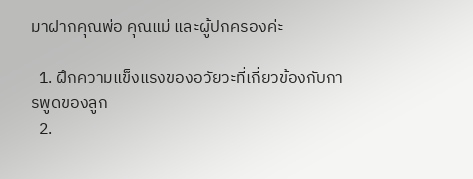มาฝากคุณพ่อ คุณแม่ และผู้ปกครองค่ะ

  1. ฝึกความแข็งแรงของอวัยวะที่เกี่ยวข้องกับการพูดของลูก
  2.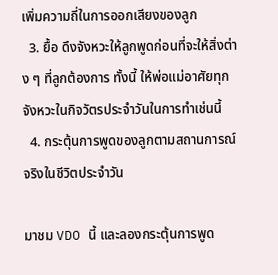เพิ่มความถี่ในการออกเสียงของลูก
  3. ยื้อ ดึงจังหวะให้ลูกพูดก่อนที่จะให้สิ่งต่าง ๆ ที่ลูกต้องการ ทั้งนี้ ให้พ่อแม่อาศัยทุกจังหวะในกิจวัตรประจำวันในการทำเช่นนี้
  4. กระตุ้นการพูดของลูกตามสถานการณ์จริงในชีวิตประจำวัน

มาชม VDO นี้ และลองกระตุ้นการพูด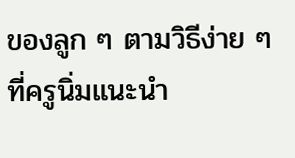ของลูก ๆ ตามวิธีง่าย ๆ ที่ครูนิ่มแนะนำ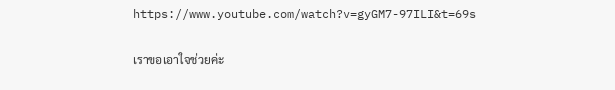https://www.youtube.com/watch?v=gyGM7-97ILI&t=69s

เราขอเอาใจช่วยค่ะ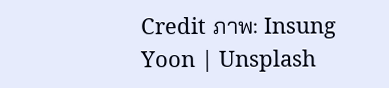Credit ภาพ: Insung Yoon | Unsplash